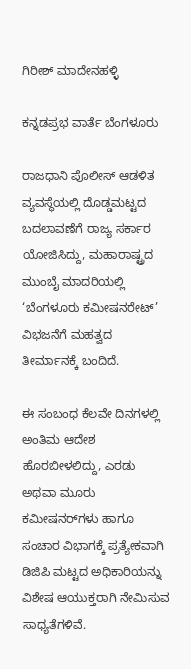ಗಿರೀಶ್ ಮಾದೇನಹಳ್ಳಿ

ಕನ್ನಡಪ್ರಭ ವಾರ್ತೆ ಬೆಂಗಳೂರು

ರಾಜಧಾನಿ ಪೊಲೀಸ್ ಆಡಳಿತ ವ್ಯವಸ್ಥೆಯಲ್ಲಿ ದೊಡ್ಡಮಟ್ಟದ ಬದಲಾವಣೆಗೆ ರಾಜ್ಯ ಸರ್ಕಾರ ಯೋಜಿಸಿದ್ದು, ಮಹಾರಾಷ್ಟ್ರದ ಮುಂಬೈ ಮಾದರಿಯಲ್ಲಿ ‘ಬೆಂಗಳೂರು ಕಮೀಷನರೇಟ್’ ವಿಭಜನೆಗೆ ಮಹತ್ವದ ತೀರ್ಮಾನಕ್ಕೆ ಬಂದಿದೆ.

ಈ ಸಂಬಂಧ ಕೆಲವೇ ದಿನಗಳಲ್ಲಿ ಅಂತಿಮ ಆದೇಶ ಹೊರಬೀಳಲಿದ್ದು, ಎರಡು ಅಥವಾ ಮೂರು ಕಮೀಷನರ್‌ಗಳು ಹಾಗೂ ಸಂಚಾರ ವಿಭಾಗಕ್ಕೆ ಪ್ರತ್ಯೇಕವಾಗಿ ಡಿಜಿಪಿ ಮಟ್ಟದ ಅಧಿಕಾರಿಯನ್ನು ವಿಶೇಷ ಆಯುಕ್ತರಾಗಿ ನೇಮಿಸುವ ಸಾಧ್ಯತೆಗಳಿವೆ.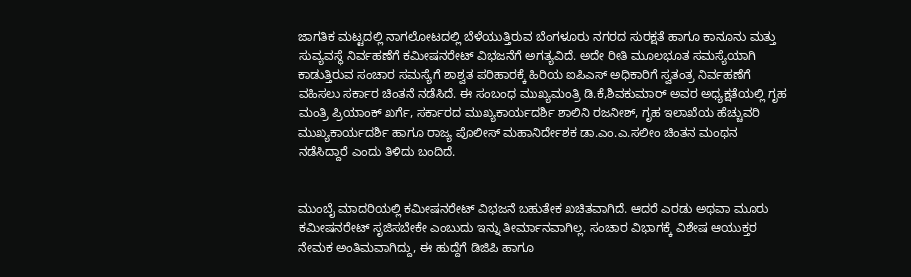ಜಾಗತಿಕ ಮಟ್ಟದಲ್ಲಿ ನಾಗಲೋಟದಲ್ಲಿ ಬೆಳೆಯುತ್ತಿರುವ ಬೆಂಗಳೂರು ನಗರದ ಸುರಕ್ಷತೆ ಹಾಗೂ ಕಾನೂನು ಮತ್ತು ಸುವ್ಯವಸ್ಥೆ ನಿರ್ವಹಣೆಗೆ ಕಮೀಷನರೇಟ್‌ ವಿಭಜನೆಗೆ ಅಗತ್ಯವಿದೆ. ಅದೇ ರೀತಿ ಮೂಲಭೂತ ಸಮಸ್ಯೆಯಾಗಿ ಕಾಡುತ್ತಿರುವ ಸಂಚಾರ ಸಮಸ್ಯೆಗೆ ಶಾಶ್ವತ ಪರಿಹಾರಕ್ಕೆ ಹಿರಿಯ ಐಪಿಎಸ್ ಅಧಿಕಾರಿಗೆ ಸ್ವತಂತ್ರ ನಿರ್ವಹಣೆಗೆ ವಹಿಸಲು ಸರ್ಕಾರ ಚಿಂತನೆ ನಡೆಸಿದೆ. ಈ ಸಂಬಂಧ ಮುಖ್ಯಮಂತ್ರಿ ಡಿ.ಕೆ,ಶಿವಕುಮಾರ್ ಅವರ ಅಧ್ಯಕ್ಷತೆಯಲ್ಲಿ ಗೃಹ ಮಂತ್ರಿ ಪ್ರಿಯಾಂಕ್ ಖರ್ಗೆ, ಸರ್ಕಾರದ ಮುಖ್ಯಕಾರ್ಯದರ್ಶಿ ಶಾಲಿನಿ ರಜನೀಶ್, ಗೃಹ ಇಲಾಖೆಯ ಹೆಚ್ಚುವರಿ ಮುಖ್ಯಕಾರ್ಯದರ್ಶಿ ಹಾಗೂ ರಾಜ್ಯ ಪೊಲೀಸ್ ಮಹಾನಿರ್ದೇಶಕ ಡಾ.ಎಂ.ಎ.ಸಲೀಂ ಚಿಂತನ ಮಂಥನ ನಡೆಸಿದ್ದಾರೆ ಎಂದು ತಿಳಿದು ಬಂದಿದೆ.


ಮುಂಬೈ ಮಾದರಿಯಲ್ಲಿ ಕಮೀಷನರೇಟ್ ವಿಭಜನೆ ಬಹುತೇಕ ಖಚಿತವಾಗಿದೆ. ಆದರೆ ಎರಡು ಅಥವಾ ಮೂರು ಕಮೀಷನರೇಟ್ ಸೃಜಿಸಬೇಕೇ ಎಂಬುದು ಇನ್ನು ತೀರ್ಮಾನವಾಗಿಲ್ಲ. ಸಂಚಾರ ವಿಭಾಗಕ್ಕೆ ವಿಶೇಷ ಆಯುಕ್ತರ ನೇಮಕ ಅಂತಿಮವಾಗಿದ್ದು, ಈ ಹುದ್ದೆಗೆ ಡಿಜಿಪಿ ಹಾಗೂ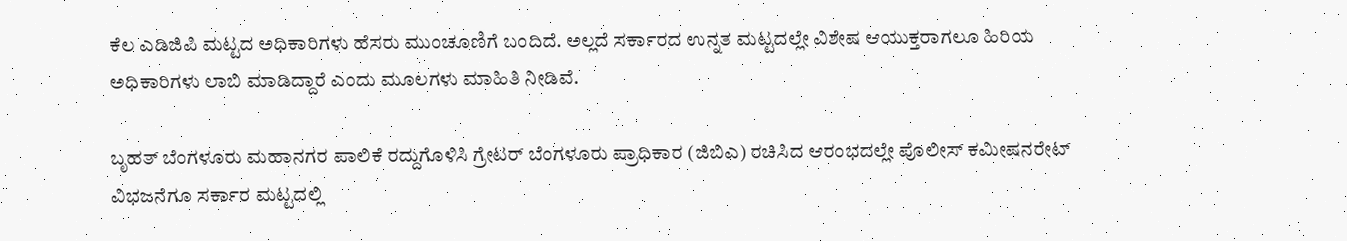ಕೆಲ ಎಡಿಜಿಪಿ ಮಟ್ಟದ ಅಧಿಕಾರಿಗಳು ಹೆಸರು ಮುಂಚೂಣಿಗೆ ಬಂದಿದೆ. ಅಲ್ಲದೆ ಸರ್ಕಾರದ ಉನ್ನತ ಮಟ್ಟದಲ್ಲೇ ವಿಶೇಷ ಆಯುಕ್ತರಾಗಲೂ ಹಿರಿಯ ಅಧಿಕಾರಿಗಳು ಲಾಬಿ ಮಾಡಿದ್ದಾರೆ ಎಂದು ಮೂಲಗಳು ಮಾಹಿತಿ ನೀಡಿವೆ.

ಬೃಹತ್‌ ಬೆಂಗಳೂರು ಮಹಾನಗರ ಪಾಲಿಕೆ ರದ್ದುಗೊಳಿಸಿ ಗ್ರೇಟರ್ ಬೆಂಗಳೂರು ಪ್ರಾಧಿಕಾರ (ಜಿಬಿಎ) ರಚಿಸಿದ ಆರಂಭದಲ್ಲೇ ಪೊಲೀಸ್ ಕಮೀಷನರೇಟ್ ವಿಭಜನೆಗೂ ಸರ್ಕಾರ ಮಟ್ಟದಲ್ಲಿ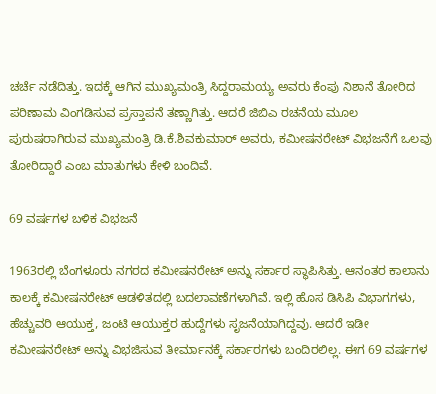ಚರ್ಚೆ ನಡೆದಿತ್ತು. ಇದಕ್ಕೆ ಆಗಿನ ಮುಖ್ಯಮಂತ್ರಿ ಸಿದ್ದರಾಮಯ್ಯ ಅವರು ಕೆಂಪು ನಿಶಾನೆ ತೋರಿದ ಪರಿಣಾಮ ವಿಂಗಡಿಸುವ ಪ್ರಸ್ತಾಪನೆ ತಣ್ಣಾಗಿತ್ತು. ಆದರೆ ಜಿಬಿಎ ರಚನೆಯ ಮೂಲ ಪುರುಷರಾಗಿರುವ ಮುಖ್ಯಮಂತ್ರಿ ಡಿ.ಕೆ.ಶಿವಕುಮಾರ್ ಅವರು, ಕಮೀಷನರೇಟ್ ವಿಭಜನೆಗೆ ಒಲವು ತೋರಿದ್ದಾರೆ ಎಂಬ ಮಾತುಗಳು ಕೇಳಿ ಬಂದಿವೆ.

69 ವರ್ಷಗಳ ಬಳಿಕ ವಿಭಜನೆ

1963ರಲ್ಲಿ ಬೆಂಗಳೂರು ನಗರದ ಕಮೀಷನರೇಟ್ ಅನ್ನು ಸರ್ಕಾರ ಸ್ಥಾಪಿಸಿತ್ತು. ಆನಂತರ ಕಾಲಾನು ಕಾಲಕ್ಕೆ ಕಮೀಷನರೇಟ್ ಆಡಳಿತದಲ್ಲಿ ಬದಲಾವಣೆಗಳಾಗಿವೆ. ಇಲ್ಲಿ ಹೊಸ ಡಿಸಿಪಿ ವಿಭಾಗಗಳು, ಹೆಚ್ಚುವರಿ ಆಯುಕ್ತ, ಜಂಟಿ ಆಯುಕ್ತರ ಹುದ್ದೆಗಳು ಸೃಜನೆಯಾಗಿದ್ದವು. ಆದರೆ ಇಡೀ ಕಮೀಷನರೇಟ್‌ ಅನ್ನು ವಿಭಜಿಸುವ ತೀರ್ಮಾನಕ್ಕೆ ಸರ್ಕಾರಗಳು ಬಂದಿರಲಿಲ್ಲ. ಈಗ 69 ವರ್ಷಗಳ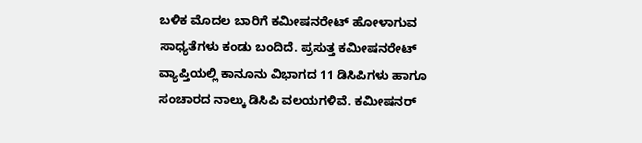ಬಳಿಕ ಮೊದಲ ಬಾರಿಗೆ ಕಮೀಷನರೇಟ್ ಹೋಳಾಗುವ ಸಾಧ್ಯತೆಗಳು ಕಂಡು ಬಂದಿದೆ. ಪ್ರಸುತ್ತ ಕಮೀಷನರೇಟ್ ವ್ಯಾಪ್ತಿಯಲ್ಲಿ ಕಾನೂನು ವಿಭಾಗದ 11 ಡಿಸಿಪಿಗಳು ಹಾಗೂ ಸಂಚಾರದ ನಾಲ್ಕು ಡಿಸಿಪಿ ವಲಯಗಳಿವೆ. ಕಮೀಷನರ್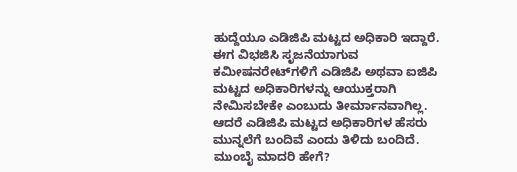ಹುದ್ದೆಯೂ ಎಡಿಜಿಪಿ ಮಟ್ಟದ ಅಧಿಕಾರಿ ಇದ್ದಾರೆ. ಈಗ ವಿಭಜಿಸಿ ಸೃಜನೆಯಾಗುವ ಕಮೀಷನರೇಟ್‌ಗಳಿಗೆ ಎಡಿಜಿಪಿ ಅಥವಾ ಐಜಿಪಿ ಮಟ್ಟದ ಅಧಿಕಾರಿಗಳನ್ನು ಆಯುಕ್ತರಾಗಿ ನೇಮಿಸಬೇಕೇ ಎಂಬುದು ತೀರ್ಮಾನವಾಗಿಲ್ಲ. ಆದರೆ ಎಡಿಜಿಪಿ ಮಟ್ಟದ ಅಧಿಕಾರಿಗಳ ಹೆಸರು ಮುನ್ನಲೆಗೆ ಬಂದಿವೆ ಎಂದು ತಿಳಿದು ಬಂದಿದೆ. ಮುಂಬೈ ಮಾದರಿ ಹೇಗೆ?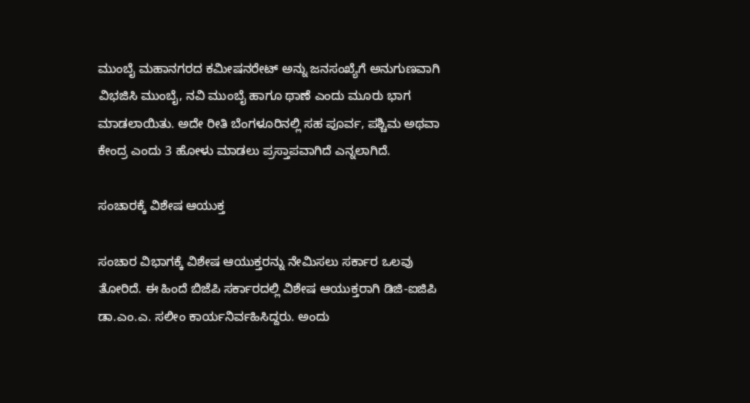ಮುಂಬೈ ಮಹಾನಗರದ ಕಮೀಷನರೇಟ್ ಅನ್ನು ಜನಸಂಖ್ಯೆಗೆ ಅನುಗುಣವಾಗಿ ವಿಭಜಿಸಿ ಮುಂಬೈ, ನವಿ ಮುಂಬೈ ಹಾಗೂ ಥಾಣೆ ಎಂದು ಮೂರು ಭಾಗ ಮಾಡಲಾಯಿತು. ಅದೇ ರೀತಿ ಬೆಂಗಳೂರಿನಲ್ಲಿ ಸಹ ಪೂರ್ವ, ಪಶ್ಚಿಮ ಅಥವಾ ಕೇಂದ್ರ ಎಂದು 3 ಹೋಳು ಮಾಡಲು ಪ್ರಸ್ತಾಪವಾಗಿದೆ ಎನ್ನಲಾಗಿದೆ.

ಸಂಚಾರಕ್ಕೆ ವಿಶೇಷ ಆಯುಕ್ತ

ಸಂಚಾರ ವಿಭಾಗಕ್ಕೆ ವಿಶೇಷ ಆಯುಕ್ತರನ್ನು ನೇಮಿಸಲು ಸರ್ಕಾರ ಒಲವು ತೋರಿದೆ. ಈ ಹಿಂದೆ ಬಿಜೆಪಿ ಸರ್ಕಾರದಲ್ಲಿ ವಿಶೇಷ ಆಯುಕ್ತರಾಗಿ ಡಿಜಿ-ಐಜಿಪಿ ಡಾ.ಎಂ.ಎ. ಸಲೀಂ ಕಾರ್ಯನಿರ್ವಹಿಸಿದ್ದರು. ಅಂದು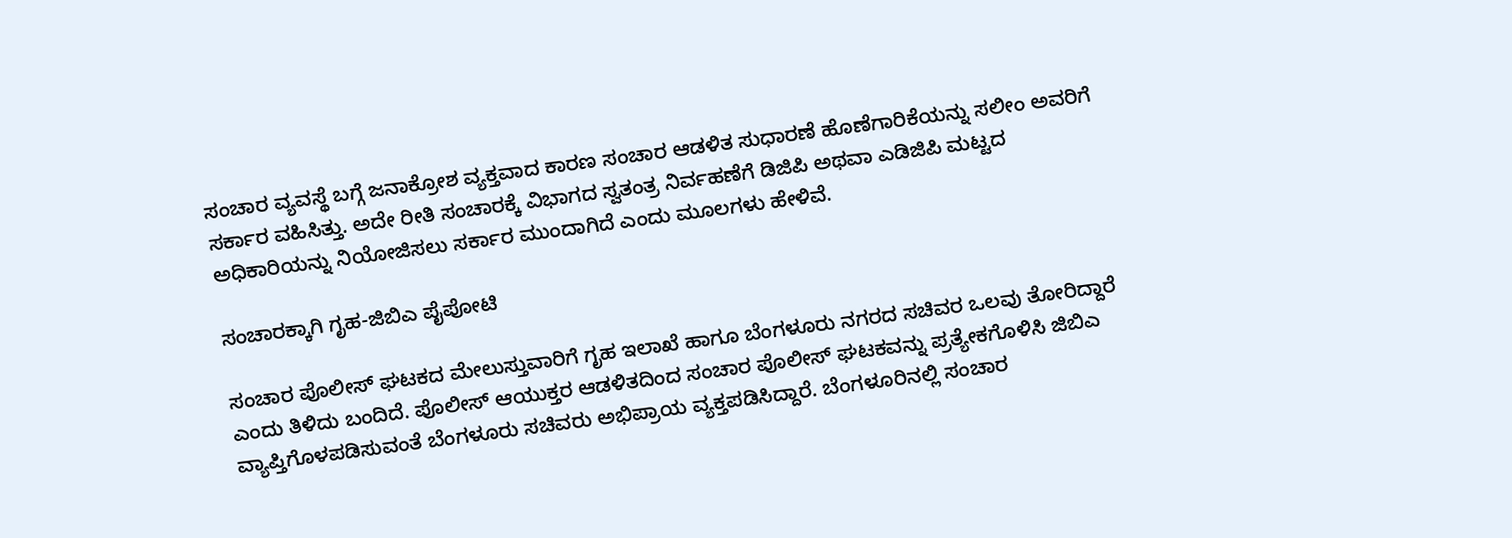ಸಂಚಾರ ವ್ಯವಸ್ಥೆ ಬಗ್ಗೆ ಜನಾಕ್ರೋಶ ವ್ಯಕ್ತವಾದ ಕಾರಣ ಸಂಚಾರ ಆಡಳಿತ ಸುಧಾರಣೆ ಹೊಣೆಗಾರಿಕೆಯನ್ನು ಸಲೀಂ ಅವರಿಗೆ ಸರ್ಕಾರ ವಹಿಸಿತ್ತು. ಅದೇ ರೀತಿ ಸಂಚಾರಕ್ಕೆ ವಿಭಾಗದ ಸ್ವತಂತ್ರ ನಿರ್ವಹಣೆಗೆ ಡಿಜಿಪಿ ಅಥವಾ ಎಡಿಜಿಪಿ ಮಟ್ಟದ ಅಧಿಕಾರಿಯನ್ನು ನಿಯೋಜಿಸಲು ಸರ್ಕಾರ ಮುಂದಾಗಿದೆ ಎಂದು ಮೂಲಗಳು ಹೇಳಿವೆ.

ಸಂಚಾರಕ್ಕಾಗಿ ಗೃಹ-ಜಿಬಿಎ ಪೈಪೋಟಿ

ಸಂಚಾರ ಪೊಲೀಸ್ ಘಟಕದ ಮೇಲುಸ್ತುವಾರಿಗೆ ಗೃಹ ಇಲಾಖೆ ಹಾಗೂ ಬೆಂಗಳೂರು ನಗರದ ಸಚಿವರ ಒಲವು ತೋರಿದ್ದಾರೆ ಎಂದು ತಿಳಿದು ಬಂದಿದೆ. ಪೊಲೀಸ್ ಆಯುಕ್ತರ ಆಡಳಿತದಿಂದ ಸಂಚಾರ ಪೊಲೀಸ್ ಘಟಕವನ್ನು ಪ್ರತ್ಯೇಕಗೊಳಿಸಿ ಜಿಬಿಎ ವ್ಯಾಪ್ತಿಗೊಳಪಡಿಸುವಂತೆ ಬೆಂಗಳೂರು ಸಚಿವರು ಅಭಿಪ್ರಾಯ ವ್ಯಕ್ತಪಡಿಸಿದ್ದಾರೆ. ಬೆಂಗಳೂರಿನಲ್ಲಿ ಸಂಚಾರ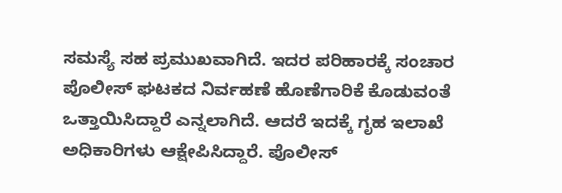ಸಮಸ್ಯೆ ಸಹ ಪ್ರಮುಖವಾಗಿದೆ. ಇದರ ಪರಿಹಾರಕ್ಕೆ ಸಂಚಾರ ಪೊಲೀಸ್‌ ಘಟಕದ ನಿರ್ವಹಣೆ ಹೊಣೆಗಾರಿಕೆ ಕೊಡುವಂತೆ ಒತ್ತಾಯಿಸಿದ್ದಾರೆ ಎನ್ನಲಾಗಿದೆ. ಆದರೆ ಇದಕ್ಕೆ ಗೃಹ ಇಲಾಖೆ ಅಧಿಕಾರಿಗಳು ಆಕ್ಷೇಪಿಸಿದ್ದಾರೆ. ಪೊಲೀಸ್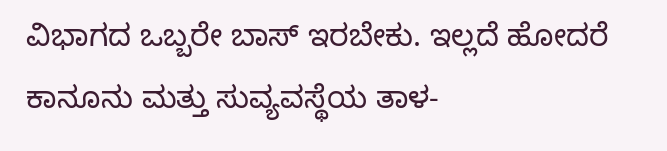ವಿಭಾಗದ ಒಬ್ಬರೇ ಬಾಸ್ ಇರಬೇಕು. ಇಲ್ಲದೆ ಹೋದರೆ ಕಾನೂನು ಮತ್ತು ಸುವ್ಯವಸ್ಥೆಯ ತಾಳ-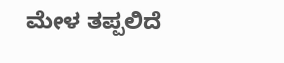ಮೇಳ ತಪ್ಪಲಿದೆ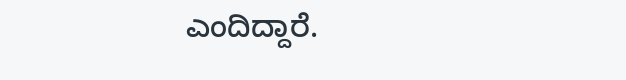ಎಂದಿದ್ದಾರೆ.